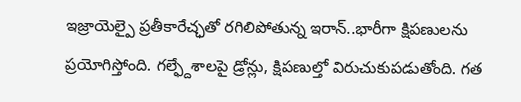ఇజ్రాయెల్పై ప్రతీకారేచ్ఛతో రగిలిపోతున్న ఇరాన్..భారీగా క్షిపణులను ప్రయోగిస్తోంది. గల్ఫ్దేశాలపై డ్రోన్లు, క్షిపణుల్తో విరుచుకుపడుతోంది. గత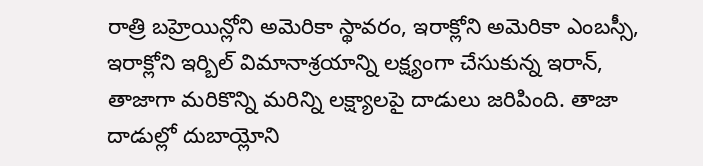రాత్రి బహ్రెయిన్లోని అమెరికా స్థావరం, ఇరాక్లోని అమెరికా ఎంబస్సీ, ఇరాక్లోని ఇర్బిల్ విమానాశ్రయాన్ని లక్ష్యంగా చేసుకున్న ఇరాన్, తాజాగా మరికొన్ని మరిన్ని లక్ష్యాలపై దాడులు జరిపింది. తాజా దాడుల్లో దుబాయ్లోని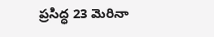ప్రసిద్ధ 23 మెరినా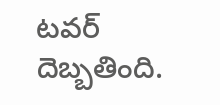టవర్ దెబ్బతింది.